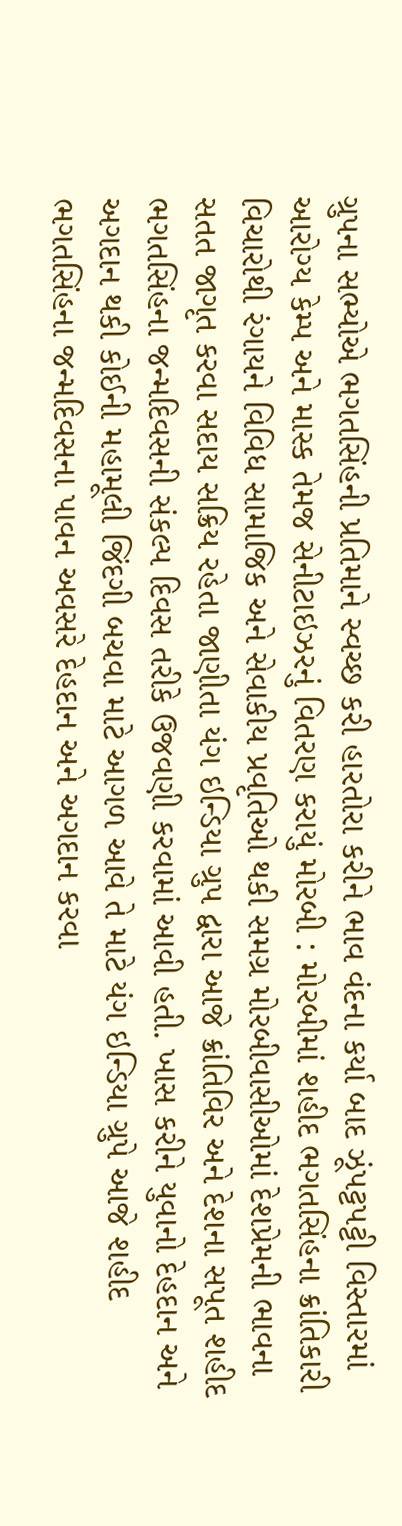ગ્રુપના સભ્યોએ ભગતસિંહની પ્રતિમાને સ્વચ્છ કરી હારતોરા કરીને ભાવ વંદના કર્યા બાદ ઝૂંપટ્ટપટ્ટી વિસ્તારમાં આરોગ્ય કેમ્પ અને માસ્ક તેમજ સેનીટાઇઝરનું વિતરણ કરાયું મોરબી : મોરબીમાં શહીદ ભગતસિંહના ક્રાંતિકારી વિચારોથી રંગાયને વિવિધ સામાજિક અને સેવાકીય પ્રવૃતિઓ થકી સમગ્ર મોરબીવાસીઓમાં દેશપ્રેમની ભાવના સતત જાગૃત કરવા સદાય સક્રિય રહેતા જાણીતા યંગ ઇન્ડિયા ગ્રુપ દ્વારા આજે ક્રાંતિવિર અને દેશના સપૂત શહીદ ભગતસિંહના જન્મદિવસની સંકલ્પ દિવસ તરીકે ઉજવણી કરવામાં આવી હતી. ખાસ કરીને યુવાનો દેહદાન અને અગદાન થકી કોઈની મહામૂલી જિંદગી બચવા માટે આગળ આવે તે માટે યંગ ઇન્ડિયા ગ્રુપે આજે શહીદ ભગતસિંહના જન્મદિવસના પાવન અવસરે દેહદાન અને અગદાન કરવા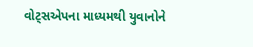વોટ્સએપના માધ્યમથી યુવાનોને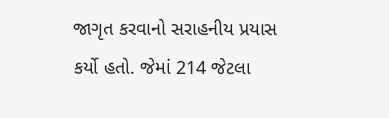જાગૃત કરવાનો સરાહનીય પ્રયાસ કર્યો હતો. જેમાં 214 જેટલા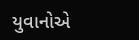યુવાનોએ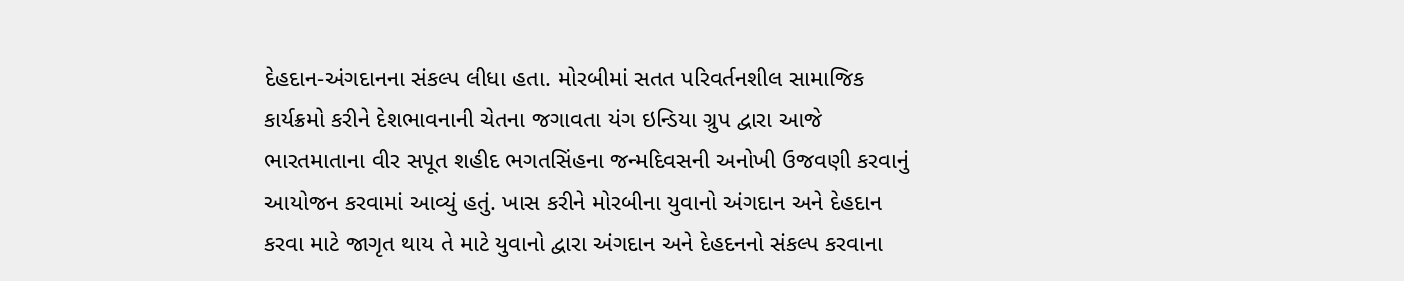દેહદાન-અંગદાનના સંકલ્પ લીધા હતા. મોરબીમાં સતત પરિવર્તનશીલ સામાજિક કાર્યક્રમો કરીને દેશભાવનાની ચેતના જગાવતા યંગ ઇન્ડિયા ગ્રુપ દ્વારા આજે ભારતમાતાના વીર સપૂત શહીદ ભગતસિંહના જન્મદિવસની અનોખી ઉજવણી કરવાનું આયોજન કરવામાં આવ્યું હતું. ખાસ કરીને મોરબીના યુવાનો અંગદાન અને દેહદાન કરવા માટે જાગૃત થાય તે માટે યુવાનો દ્વારા અંગદાન અને દેહદનનો સંકલ્પ કરવાના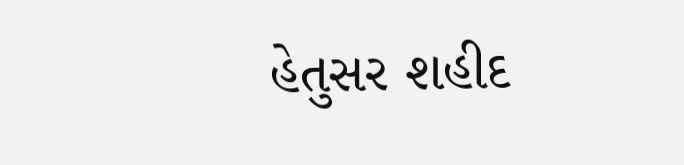હેતુસર શહીદ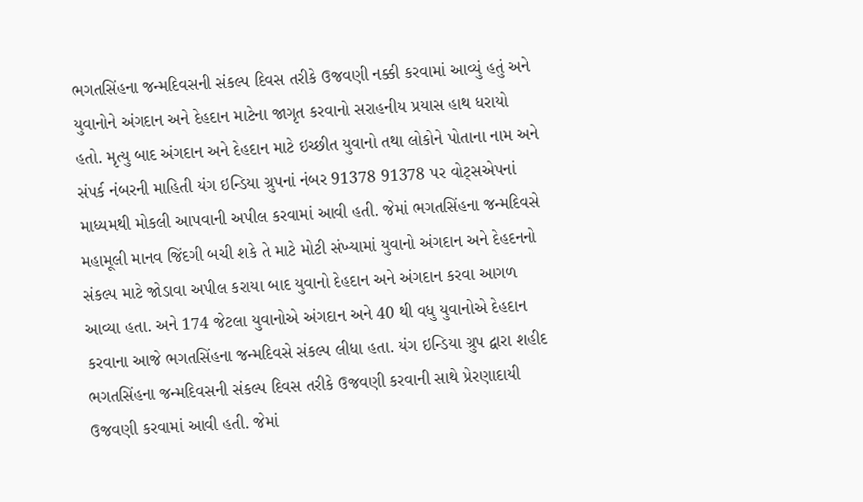ભગતસિંહના જન્મદિવસની સંકલ્પ દિવસ તરીકે ઉજવણી નક્કી કરવામાં આવ્યું હતું અને યુવાનોને અંગદાન અને દેહદાન માટેના જાગૃત કરવાનો સરાહનીય પ્રયાસ હાથ ધરાયો હતો. મૃત્યુ બાદ અંગદાન અને દેહદાન માટે ઇચ્છીત યુવાનો તથા લોકોને પોતાના નામ અને સંપર્ક નંબરની માહિતી યંગ ઇન્ડિયા ગ્રુપનાં નંબર 91378 91378 પર વોટ્સએપનાં માધ્યમથી મોકલી આપવાની અપીલ કરવામાં આવી હતી. જેમાં ભગતસિંહના જન્મદિવસે મહામૂલી માનવ જિંદગી બચી શકે તે માટે મોટી સંખ્યામાં યુવાનો અંગદાન અને દેહદનનો સંકલ્પ માટે જોડાવા અપીલ કરાયા બાદ યુવાનો દેહદાન અને અંગદાન કરવા આગળ આવ્યા હતા. અને 174 જેટલા યુવાનોએ અંગદાન અને 40 થી વધુ યુવાનોએ દેહદાન કરવાના આજે ભગતસિંહના જન્મદિવસે સંકલ્પ લીધા હતા. યંગ ઇન્ડિયા ગ્રુપ દ્વારા શહીદ ભગતસિંહના જન્મદિવસની સંકલ્પ દિવસ તરીકે ઉજવણી કરવાની સાથે પ્રેરણાદાયી ઉજવણી કરવામાં આવી હતી. જેમાં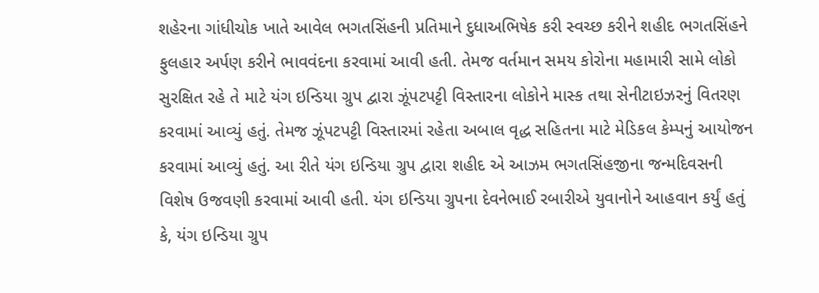શહેરના ગાંધીચોક ખાતે આવેલ ભગતસિંહની પ્રતિમાને દુધાઅભિષેક કરી સ્વચ્છ કરીને શહીદ ભગતસિંહને ફુલહાર અર્પણ કરીને ભાવવંદના કરવામાં આવી હતી. તેમજ વર્તમાન સમય કોરોના મહામારી સામે લોકો સુરક્ષિત રહે તે માટે યંગ ઇન્ડિયા ગ્રુપ દ્વારા ઝૂંપટપટ્ટી વિસ્તારના લોકોને માસ્ક તથા સેનીટાઇઝરનું વિતરણ કરવામાં આવ્યું હતું. તેમજ ઝૂંપટપટ્ટી વિસ્તારમાં રહેતા અબાલ વૃદ્ધ સહિતના માટે મેડિકલ કેમ્પનું આયોજન કરવામાં આવ્યું હતું. આ રીતે યંગ ઇન્ડિયા ગ્રુપ દ્વારા શહીદ એ આઝમ ભગતસિંહજીના જન્મદિવસની વિશેષ ઉજવણી કરવામાં આવી હતી. યંગ ઇન્ડિયા ગ્રુપના દેવનેભાઈ રબારીએ યુવાનોને આહવાન કર્યું હતું કે, યંગ ઇન્ડિયા ગ્રુપ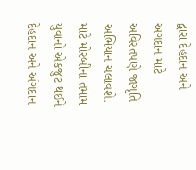દ્વારા દેહદાન અને અગદાન માટે અવિરતપણે જાગૃતિ અભિયાન ચલાવશે. માટે મોરબીના તમામ યુવાનો એકજુટ થઈને દેહદાન અને અંગદાન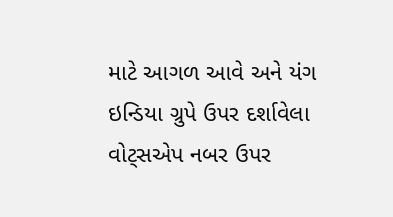માટે આગળ આવે અને યંગ ઇન્ડિયા ગ્રુપે ઉપર દર્શાવેલા વોટ્સએપ નબર ઉપર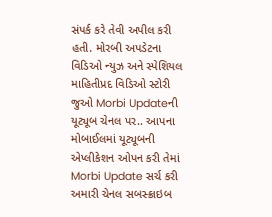સંપર્ક કરે તેવી અપીલ કરી હતી. મોરબી અપડેટના વિડિઓ ન્યુઝ અને સ્પેશિયલ માહિતીપ્રદ વિડિઓ સ્ટોરી જુઓ Morbi Updateની યૂટ્યૂબ ચેનલ પર.. આપના મોબાઈલમાં યૂટ્યૂબની એપ્લીકેશન ઓપન કરી તેમાં Morbi Update સર્ચ કરી અમારી ચેનલ સબસ્ક્રાઇબ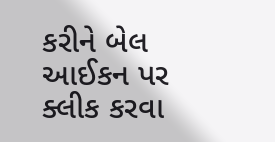કરીને બેલ આઈકન પર ક્લીક કરવા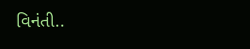વિનંતી..